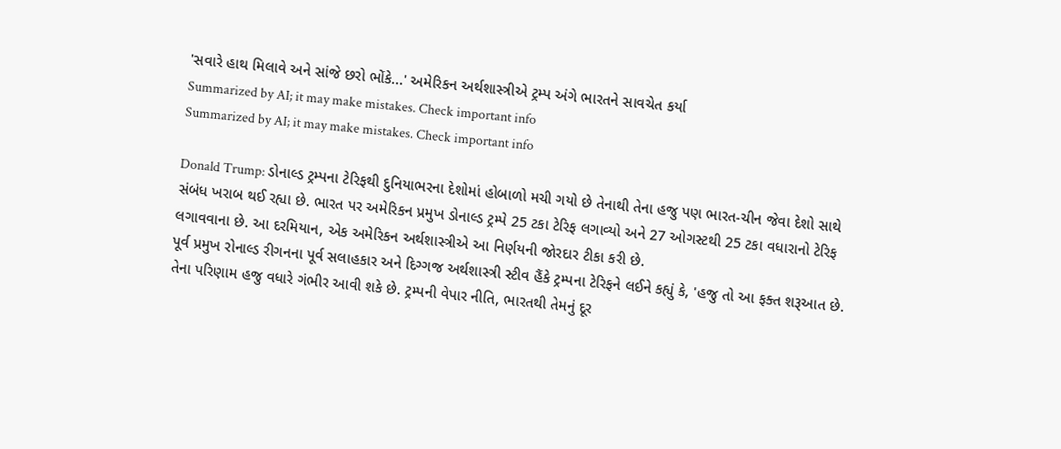'સવારે હાથ મિલાવે અને સાંજે છરો ભોંકે...' અમેરિકન અર્થશાસ્ત્રીએ ટ્રમ્પ અંગે ભારતને સાવચેત કર્યા
Summarized by AI; it may make mistakes. Check important info
Summarized by AI; it may make mistakes. Check important info

Donald Trump: ડોનાલ્ડ ટ્રમ્પના ટેરિફથી દુનિયાભરના દેશોમાં હોબાળો મચી ગયો છે તેનાથી તેના હજુ પણ ભારત-ચીન જેવા દેશો સાથે સંબંધ ખરાબ થઈ રહ્યા છે. ભારત પર અમેરિકન પ્રમુખ ડોનાલ્ડ ટ્રમ્પે 25 ટકા ટેરિફ લગાવ્યો અને 27 ઓગસ્ટથી 25 ટકા વધારાનો ટેરિફ લગાવવાના છે. આ દરમિયાન, એક અમેરિકન અર્થશાસ્ત્રીએ આ નિર્ણયની જોરદાર ટીકા કરી છે.
પૂર્વ પ્રમુખ રોનાલ્ડ રીગનના પૂર્વ સલાહકાર અને દિગ્ગજ અર્થશાસ્ત્રી સ્ટીવ હૈંકે ટ્રમ્પના ટેરિફને લઈને કહ્યું કે, 'હજુ તો આ ફક્ત શરૂઆત છે. તેના પરિણામ હજુ વધારે ગંભીર આવી શકે છે. ટ્રમ્પની વેપાર નીતિ, ભારતથી તેમનું દૂર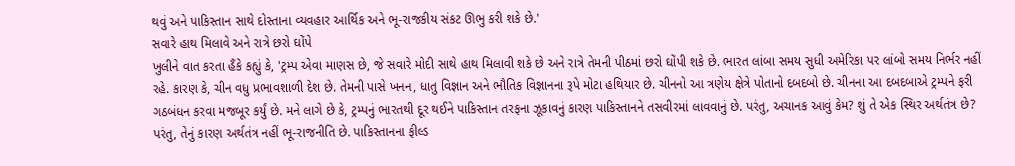થવું અને પાકિસ્તાન સાથે દોસ્તાના વ્યવહાર આર્થિક અને ભૂ-રાજકીય સંકટ ઊભુ કરી શકે છે.'
સવારે હાથ મિલાવે અને રાત્રે છરો ઘોંપે
ખુલીને વાત કરતા હૈંકે કહ્યું કે, 'ટ્રમ્પ એવા માણસ છે, જે સવારે મોદી સાથે હાથ મિલાવી શકે છે અને રાત્રે તેમની પીઠમાં છરો ઘોંપી શકે છે. ભારત લાંબા સમય સુધી અમેરિકા પર લાંબો સમય નિર્ભર નહીં રહે. કારણ કે, ચીન વધુ પ્રભાવશાળી દેશ છે. તેમની પાસે ખનન, ધાતુ વિજ્ઞાન અને ભૌતિક વિજ્ઞાનના રૂપે મોટા હથિયાર છે. ચીનનો આ ત્રણેય ક્ષેત્રે પોતાનો દબદબો છે. ચીનના આ દબદબાએ ટ્રમ્પને ફરી ગઠબંધન કરવા મજબૂર કર્યું છે. મને લાગે છે કે, ટ્રમ્પનું ભારતથી દૂર થઈને પાકિસ્તાન તરફના ઝૂકાવનું કારણ પાકિસ્તાનને તસવીરમાં લાવવાનું છે. પરંતુ, અચાનક આવું કેમ? શું તે એક સ્થિર અર્થતંત્ર છે? પરંતુ, તેનું કારણ અર્થતંત્ર નહીં ભૂ-રાજનીતિ છે. પાકિસ્તાનના ફીલ્ડ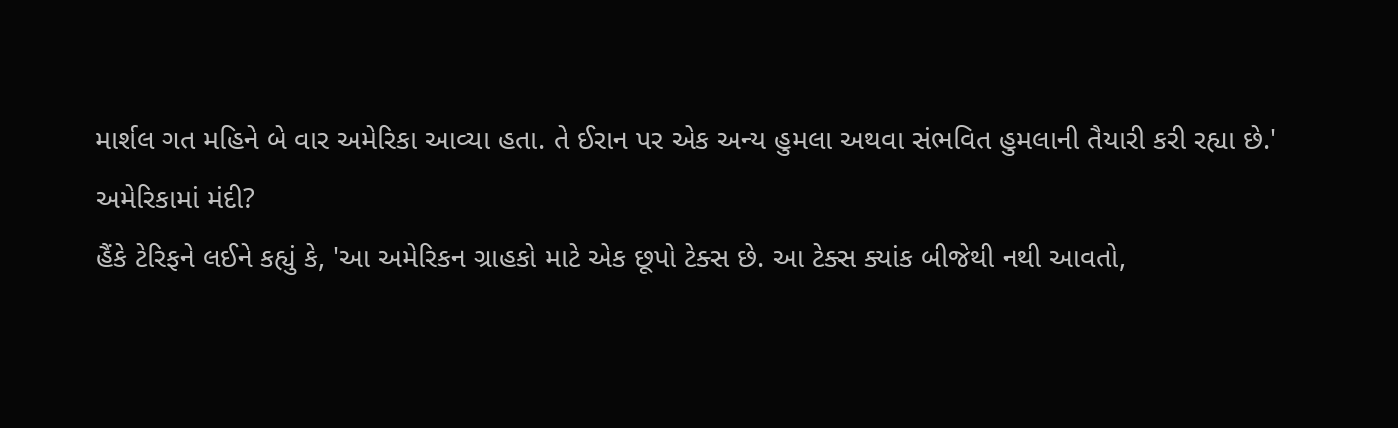માર્શલ ગત મહિને બે વાર અમેરિકા આવ્યા હતા. તે ઈરાન પર એક અન્ય હુમલા અથવા સંભવિત હુમલાની તૈયારી કરી રહ્યા છે.'
અમેરિકામાં મંદી?
હૈંકે ટેરિફને લઈને કહ્યું કે, 'આ અમેરિકન ગ્રાહકો માટે એક છૂપો ટેક્સ છે. આ ટેક્સ ક્યાંક બીજેથી નથી આવતો,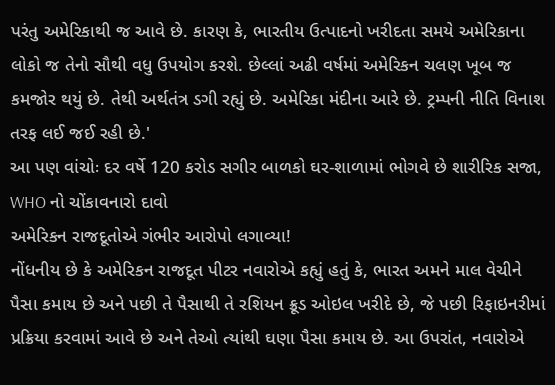પરંતુ અમેરિકાથી જ આવે છે. કારણ કે, ભારતીય ઉત્પાદનો ખરીદતા સમયે અમેરિકાના લોકો જ તેનો સૌથી વધુ ઉપયોગ કરશે. છેલ્લાં અઢી વર્ષમાં અમેરિકન ચલણ ખૂબ જ કમજોર થયું છે. તેથી અર્થતંત્ર ડગી રહ્યું છે. અમેરિકા મંદીના આરે છે. ટ્રમ્પની નીતિ વિનાશ તરફ લઈ જઈ રહી છે.'
આ પણ વાંચોઃ દર વર્ષે 120 કરોડ સગીર બાળકો ઘર-શાળામાં ભોગવે છે શારીરિક સજા, WHO નો ચોંકાવનારો દાવો
અમેરિકન રાજદૂતોએ ગંભીર આરોપો લગાવ્યા!
નોંધનીય છે કે અમેરિકન રાજદૂત પીટર નવારોએ કહ્યું હતું કે, ભારત અમને માલ વેચીને પૈસા કમાય છે અને પછી તે પૈસાથી તે રશિયન ક્રૂડ ઓઇલ ખરીદે છે, જે પછી રિફાઇનરીમાં પ્રક્રિયા કરવામાં આવે છે અને તેઓ ત્યાંથી ઘણા પૈસા કમાય છે. આ ઉપરાંત, નવારોએ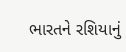ભારતને રશિયાનું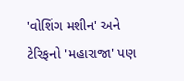'વોશિંગ મશીન' અને ટેરિફનો 'મહારાજા' પણ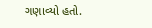ગણાવ્યો હતો.